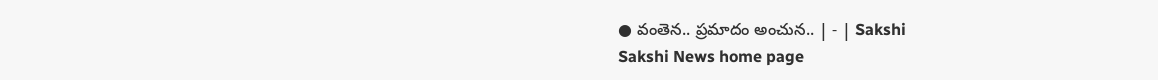● వంతెన.. ప్రమాదం అంచున.. | - | Sakshi
Sakshi News home page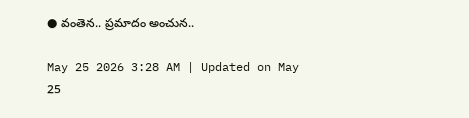● వంతెన.. ప్రమాదం అంచున..

May 25 2026 3:28 AM | Updated on May 25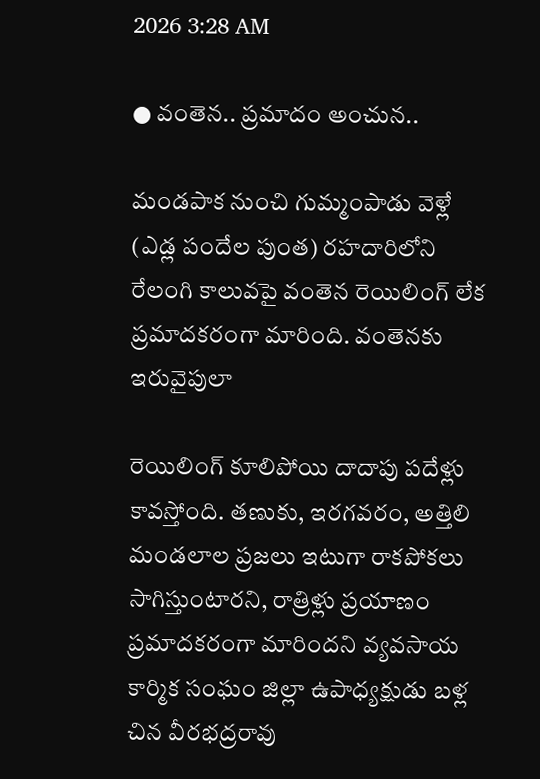2026 3:28 AM

● వంతెన.. ప్రమాదం అంచున..

మండపాక నుంచి గుమ్మంపాడు వెళ్లే (ఎడ్ల పందేల పుంత) రహదారిలోని రేలంగి కాలువపై వంతెన రెయిలింగ్‌ లేక ప్రమాదకరంగా మారింది. వంతెనకు ఇరువైపులా

రెయిలింగ్‌ కూలిపోయి దాదాపు పదేళ్లు కావస్తోంది. తణుకు, ఇరగవరం, అత్తిలి మండలాల ప్రజలు ఇటుగా రాకపోకలు సాగిస్తుంటారని, రాత్రిళ్లు ప్రయాణం ప్రమాదకరంగా మారిందని వ్యవసాయ కార్మిక సంఘం జిల్లా ఉపాధ్యక్షుడు బళ్ల చిన వీరభద్రరావు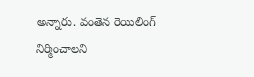అన్నారు. వంతెన రెయిలింగ్‌ నిర్మించాలని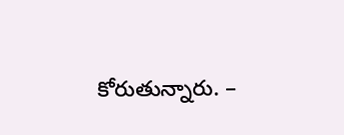కోరుతున్నారు. –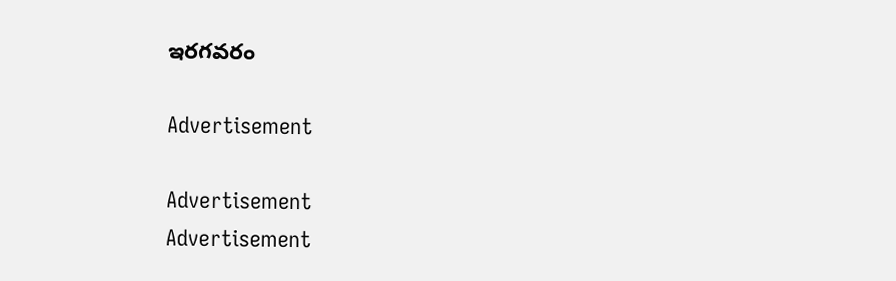ఇరగవరం

Advertisement

Advertisement
Advertisement